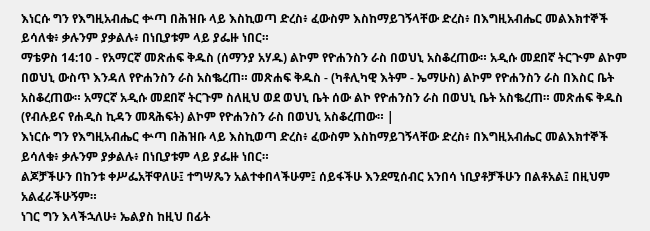እነርሱ ግን የእግዚአብሔር ቍጣ በሕዝቡ ላይ እስኪወጣ ድረስ፥ ፈውስም እስከማይገኝላቸው ድረስ፥ በእግዚአብሔር መልእክተኞች ይሳለቁ፥ ቃሉንም ያቃልሉ፥ በነቢያቱም ላይ ያፌዙ ነበር።
ማቴዎስ 14:10 - የአማርኛ መጽሐፍ ቅዱስ (ሰማንያ አሃዱ) ልኮም የዮሐንስን ራስ በወህኒ አስቆረጠው። አዲሱ መደበኛ ትርጒም ልኮም በወህኒ ውስጥ እንዳለ የዮሐንስን ራስ አስቈረጠ። መጽሐፍ ቅዱስ - (ካቶሊካዊ እትም - ኤማሁስ) ልኮም የዮሐንስን ራስ በእስር ቤት አስቆረጠው። አማርኛ አዲሱ መደበኛ ትርጉም ስለዚህ ወደ ወህኒ ቤት ሰው ልኮ የዮሐንስን ራስ በወህኒ ቤት አስቈረጠ። መጽሐፍ ቅዱስ (የብሉይና የሐዲስ ኪዳን መጻሕፍት) ልኮም የዮሐንስን ራስ በወህኒ አስቆረጠው። |
እነርሱ ግን የእግዚአብሔር ቍጣ በሕዝቡ ላይ እስኪወጣ ድረስ፥ ፈውስም እስከማይገኝላቸው ድረስ፥ በእግዚአብሔር መልእክተኞች ይሳለቁ፥ ቃሉንም ያቃልሉ፥ በነቢያቱም ላይ ያፌዙ ነበር።
ልጆቻችሁን በከንቱ ቀሥፌአቸዋለሁ፤ ተግሣጼን አልተቀበላችሁም፤ ሰይፋችሁ እንደሚሰብር አንበሳ ነቢያቶቻችሁን በልቶአል፤ በዚህም አልፈራችሁኝም።
ነገር ግን እላችኋለሁ፥ ኤልያስ ከዚህ በፊት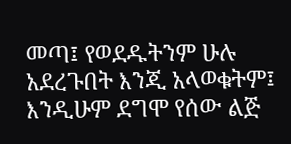መጣ፤ የወደዱትንም ሁሉ አደረጉበት እንጂ አላወቁትም፤ እንዲሁም ደግሞ የሰው ልጅ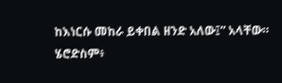ከእነርሱ መከራ ይቀበል ዘንድ አለው፤” አላቸው።
ሄሮድስም፥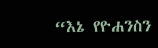“እኔ የዮሐንስን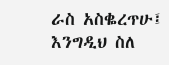ራስ አስቈረጥሁ፤ እንግዲህ ስለ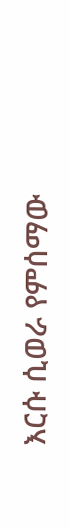እርሱ ሲወራ የምሰማው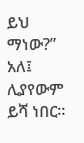ይህ ማነው?” አለ፤ ሊያየውም ይሻ ነበር።